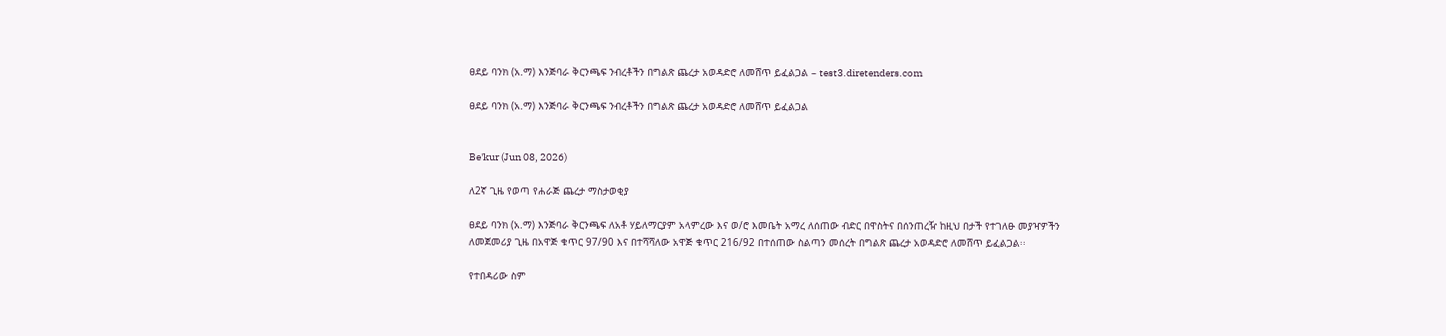ፀደይ ባንክ (አ.ማ) እንጅባራ ቅርንጫፍ ንብረቶችን በግልጽ ጨረታ አወዳድሮ ለመሸጥ ይፈልጋል – test3.diretenders.com

ፀደይ ባንክ (አ.ማ) እንጅባራ ቅርንጫፍ ንብረቶችን በግልጽ ጨረታ አወዳድሮ ለመሸጥ ይፈልጋል


Be'kur (Jun 08, 2026)

ለ2ኛ ጊዜ የወጣ የሐራጅ ጨረታ ማስታወቂያ

ፀደይ ባንክ (አ.ማ) እንጅባራ ቅርንጫፍ ለአቶ ሃይለማርያም አላምረው እና ወ/ሮ እመቤት አማረ ለሰጠው ብድር በዋስትና በሰንጠረዥ ከዚህ በታች የተገለፁ መያዣዎችን ለመጀመሪያ ጊዜ በአዋጅ ቁጥር 97/90 እና በተሻሻለው አዋጅ ቁጥር 216/92 በተሰጠው ስልጣን መሰረት በግልጽ ጨረታ አወዳድሮ ለመሸጥ ይፈልጋል፡፡

የተበዳሪው ስም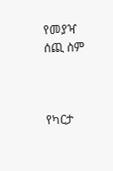የመያዣ ሰጪ ስም



የካርታ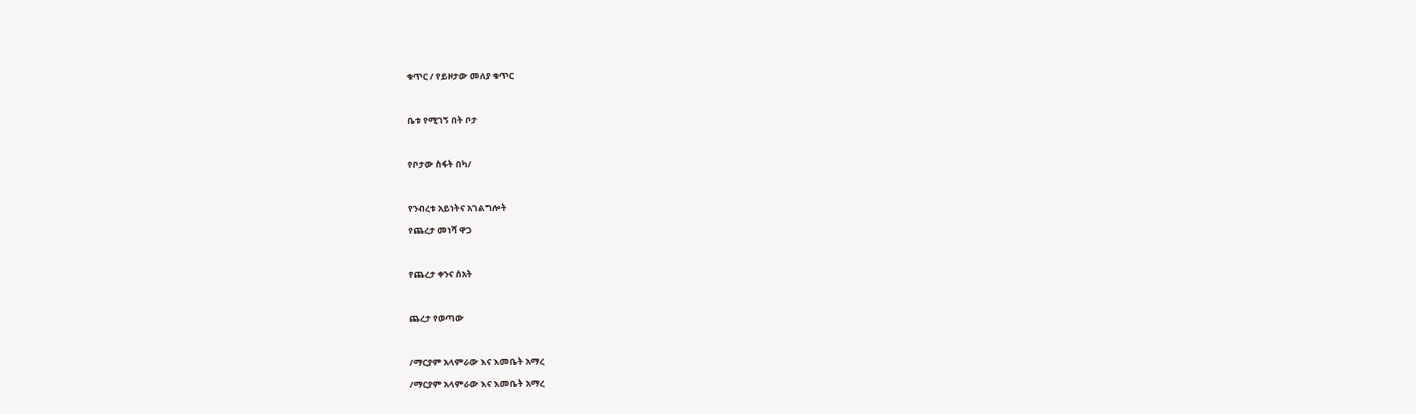ቁጥር / የይዞታው መለያ ቁጥር



ቤቱ የሚገኝ በት ቦታ



የቦታው ስፋት በካ/



የንብረቱ አይነትና አገልግሎት

የጨረታ መነሻ ዋጋ



የጨረታ ቀንና ሰአት



ጨረታ የወጣው



/ማርያም አላምራው እና እመቤት አማረ

/ማርያም አላምራው እና እመቤት አማረ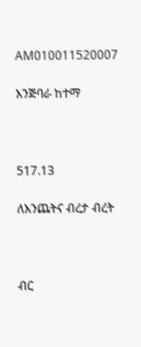AM010011520007

እንጅባራ ከተማ



517.13

ለእንጨትና ብረታ ብረት



ብር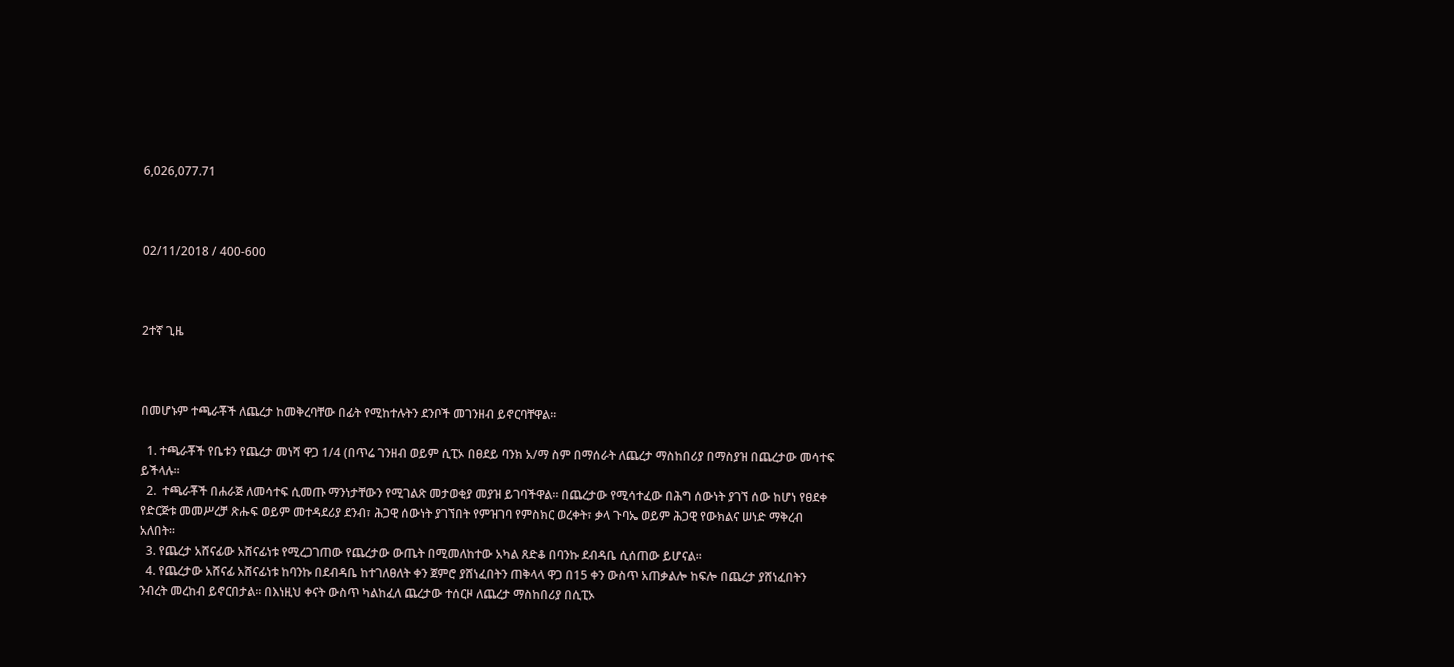6,026,077.71



02/11/2018 / 400-600



2ተኛ ጊዜ



በመሆኑም ተጫራቾች ለጨረታ ከመቅረባቸው በፊት የሚከተሉትን ደንቦች መገንዘብ ይኖርባቸዋል፡፡

  1. ተጫራቾች የቤቱን የጨረታ መነሻ ዋጋ 1/4 (በጥሬ ገንዘብ ወይም ሲፒኦ በፀደይ ባንክ አ/ማ ስም በማሰራት ለጨረታ ማስከበሪያ በማስያዝ በጨረታው መሳተፍ ይችላሉ፡፡
  2.  ተጫራቾች በሐራጅ ለመሳተፍ ሲመጡ ማንነታቸውን የሚገልጽ መታወቂያ መያዝ ይገባችዋል፡፡ በጨረታው የሚሳተፈው በሕግ ሰውነት ያገኘ ሰው ከሆነ የፀደቀ የድርጅቱ መመሥረቻ ጽሑፍ ወይም መተዳደሪያ ደንብ፣ ሕጋዊ ሰውነት ያገኘበት የምዝገባ የምስክር ወረቀት፣ ቃላ ጉባኤ ወይም ሕጋዊ የውክልና ሠነድ ማቅረብ አለበት፡፡
  3. የጨረታ አሸናፊው አሸናፊነቱ የሚረጋገጠው የጨረታው ውጤት በሚመለከተው አካል ጸድቆ በባንኩ ደብዳቤ ሲሰጠው ይሆናል፡፡
  4. የጨረታው አሸናፊ አሸናፊነቱ ከባንኩ በደብዳቤ ከተገለፀለት ቀን ጀምሮ ያሸነፈበትን ጠቅላላ ዋጋ በ15 ቀን ውስጥ አጠቃልሎ ከፍሎ በጨረታ ያሸነፈበትን ንብረት መረከብ ይኖርበታል፡፡ በእነዚህ ቀናት ውስጥ ካልከፈለ ጨረታው ተሰርዞ ለጨረታ ማስከበሪያ በሲፒኦ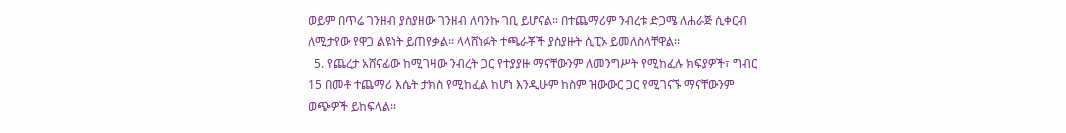ወይም በጥሬ ገንዘብ ያስያዘው ገንዘብ ለባንኩ ገቢ ይሆናል፡፡ በተጨማሪም ንብረቱ ድጋሜ ለሐራጅ ሲቀርብ ለሚታየው የዋጋ ልዩነት ይጠየቃል፡፡ ላላሸነፉት ተጫራቾች ያስያዙት ሲፒኦ ይመለስላቸዋል፡፡
  5. የጨረታ አሸናፊው ከሚገዛው ንብረት ጋር የተያያዙ ማናቸውንም ለመንግሥት የሚከፈሉ ክፍያዎች፣ ግብር 15 በመቶ ተጨማሪ እሴት ታክስ የሚከፈል ከሆነ እንዲሁም ከስም ዝውውር ጋር የሚገናኙ ማናቸውንም ወጭዎች ይከፍላል፡፡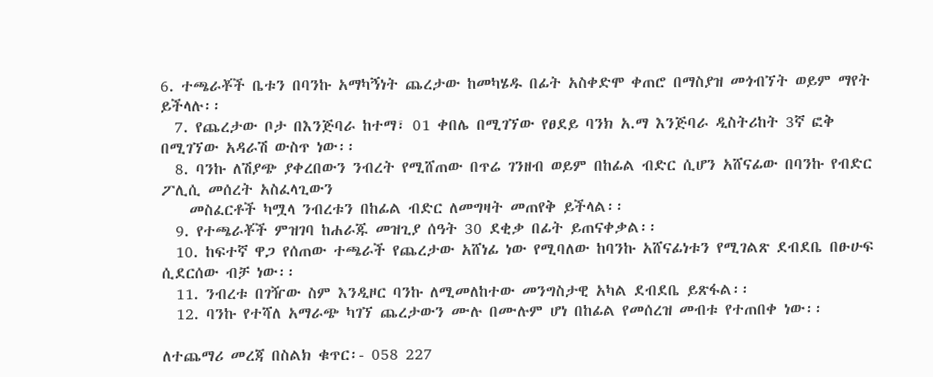6. ተጫራቾች ቤቱን በባንኩ አማካኝነት ጨረታው ከመካሄዱ በፊት አስቀድሞ ቀጠሮ በማስያዝ መጎብኘት ወይም ማየት ይችላሉ፡፡
  7. የጨረታው ቦታ በእንጅባራ ከተማ፣ 01 ቀበሌ በሚገኘው የፀደይ ባንክ አ.ማ እንጅባራ ዲስትሪከት 3ኛ ፎቅ በሚገኘው አዳራሽ ውስጥ ነው፡፡
  8. ባንኩ ለሽያጭ ያቀረበውን ንብረት የሚሸጠው በጥሬ ገንዘብ ወይም በከፊል ብድር ሲሆን አሸናፊው በባንኩ የብድር ፖሊሲ መሰረት አስፈላጊውን
    መስፈርቶች ካሟላ ንብረቱን በከፊል ብድር ለመግዛት መጠየቅ ይችላል፡፡
  9. የተጫራቾች ምዝገባ ከሐራጁ መዝጊያ ሰዓት 30 ደቂቃ በፊት ይጠናቀቃል፡፡
  10. ከፍተኛ ዋጋ የሰጠው ተጫራች የጨረታው አሸነፊ ነው የሚባለው ከባንኩ አሸናፊነቱን የሚገልጽ ደብደቤ በፁሁፍ ሲደርሰው ብቻ ነው፡፡
  11. ንብረቱ በገዥው ስም እንዲዞር ባንኩ ለሚመለከተው መንግስታዊ አካል ደብደቤ ይጽፋል፡፡
  12. ባንኩ የተሻለ አማራጭ ካገኘ ጨረታውን ሙሉ በሙሉም ሆነ በከፊል የመሰረዝ መብቱ የተጠበቀ ነው፡፡

ለተጨማሪ መረጃ በስልክ ቁጥር፡- 058 227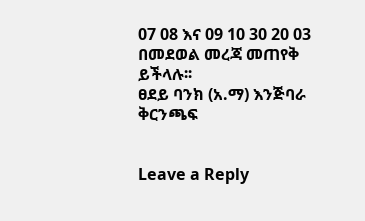07 08 እና 09 10 30 20 03 በመደወል መረጃ መጠየቅ ይችላሉ፡፡
ፀደይ ባንክ (አ.ማ) እንጅባራ ቅርንጫፍ


Leave a Reply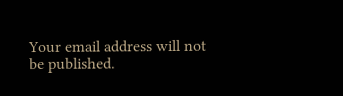Your email address will not be published.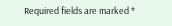Required fields are marked *